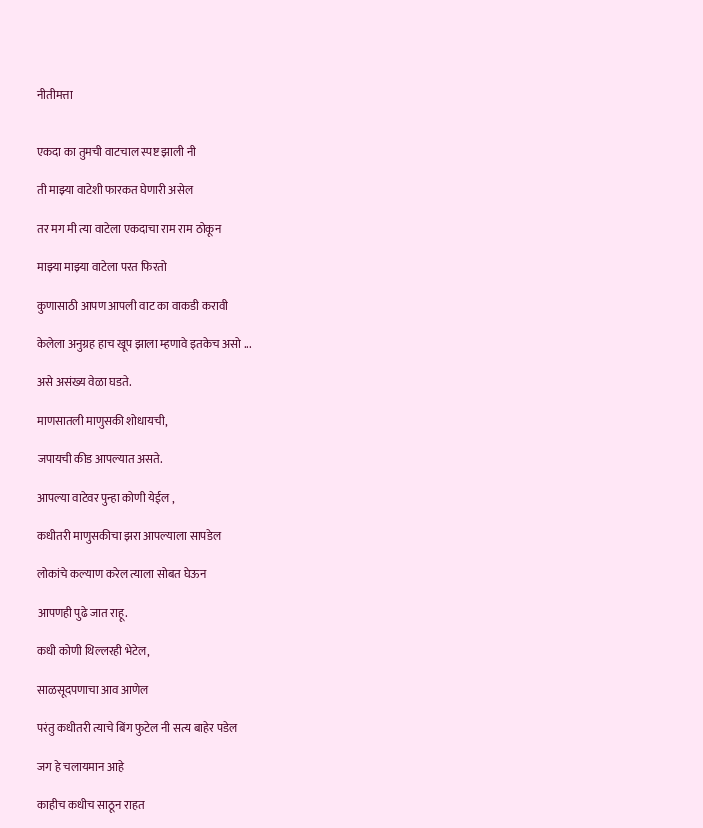नीतीमत्ता


एकदा का तुमची वाटचाल स्पष्ट झाली नी

ती माझ्या वाटेशी फारकत घेणारी असेल

तर मग मी त्या वाटेला एकदाचा राम राम ठोकून

माझ्या माझ्या वाटेला परत फिरतो

कुणासाठी आपण आपली वाट का वाकडी करावी

केलेला अनुग्रह हाच खूप झाला म्हणावे इतकेच असो ...

असे असंख्य वेळा घडते.

माणसातली माणुसकी शोधायची,

जपायची कीड आपल्यात असते.

आपल्या वाटेवर पुन्हा कोणी येईल ,

कधीतरी माणुसकीचा झरा आपल्याला सापडेल

लोकांचे कल्याण करेल त्याला सोबत घेऊन

आपणही पुढे जात राहू.

कधी कोणी थिल्लरही भेटेल,

साळसूदपणाचा आव आणेल

परंतु कधीतरी त्याचे बिंग फुटेल नी सत्य बाहेर पडेल

जग हे चलायमान आहे

काहीच कधीच साठून राहत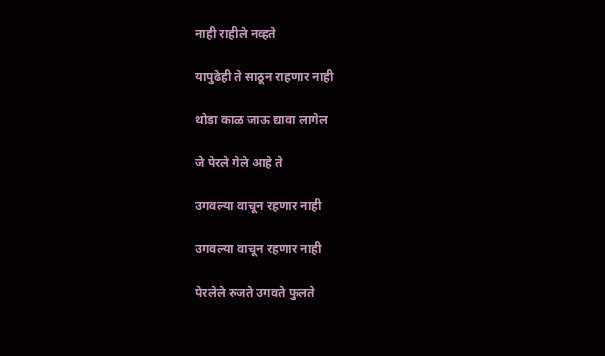नाही राहीले नव्हते

यापुढेही ते साठून राहणार नाही

थोडा काळ जाऊ द्यावा लागेल

जे पेरले गेले आहे ते

उगवल्या वाचून रहणार नाही

उगवल्या वाचून रहणार नाही

पेरलेले रुजते उगवते फुलते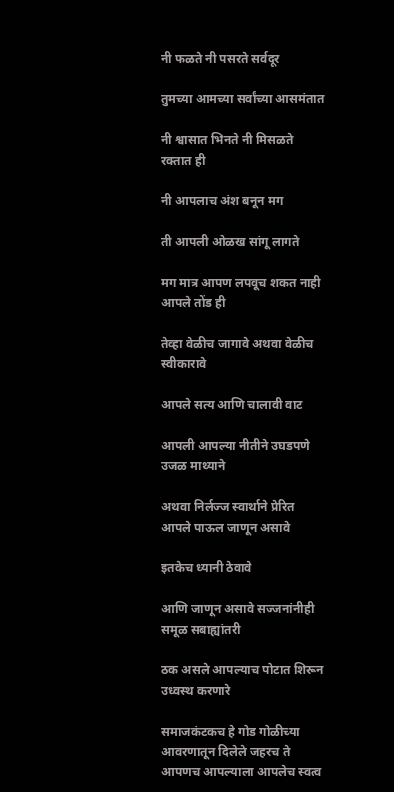नी फळते नी पसरते सर्वदूर

तुमच्या आमच्या सर्वांच्या आसमंतात

नी श्वासात भिनते नी मिसळते रक्तात ही

नी आपलाच अंश बनून मग

ती आपली ओळख सांगू लागते

मग मात्र आपण लपवूच शकत नाही आपले तोंड ही

तेव्हा वेळीच जागावे अथवा वेळीच स्वीकारावे

आपले सत्य आणि चालावी वाट

आपली आपल्या नीतीने उघडपणे उजळ माथ्याने

अथवा निर्लज्ज स्वार्थाने प्रेरित आपले पाऊल जाणून असावे

इतकेच ध्यानी ठेवावे

आणि जाणून असावे सज्जनांनीही समूळ सबाह्यांतरी

ठक असले आपल्याच पोटात शिरून उध्वस्थ करणारे

समाजकंटकच हे गोड गोळीच्या आवरणातून दिलेले जहरच ते आपणच आपल्याला आपलेच स्वत्व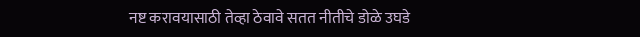नष्ट करावयासाठी तेव्हा ठेवावे सतत नीतीचे डोळे उघडे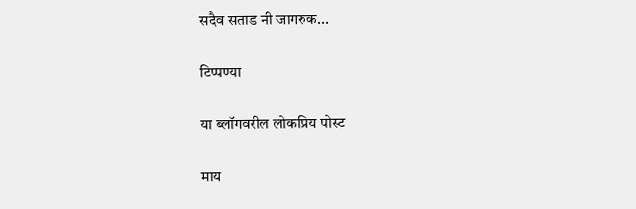सदैव सताड नी जागरुक...

टिप्पण्या

या ब्लॉगवरील लोकप्रिय पोस्ट

माय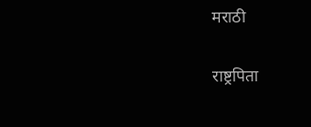मराठी

राष्ट्रपिता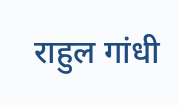राहुल गांधी